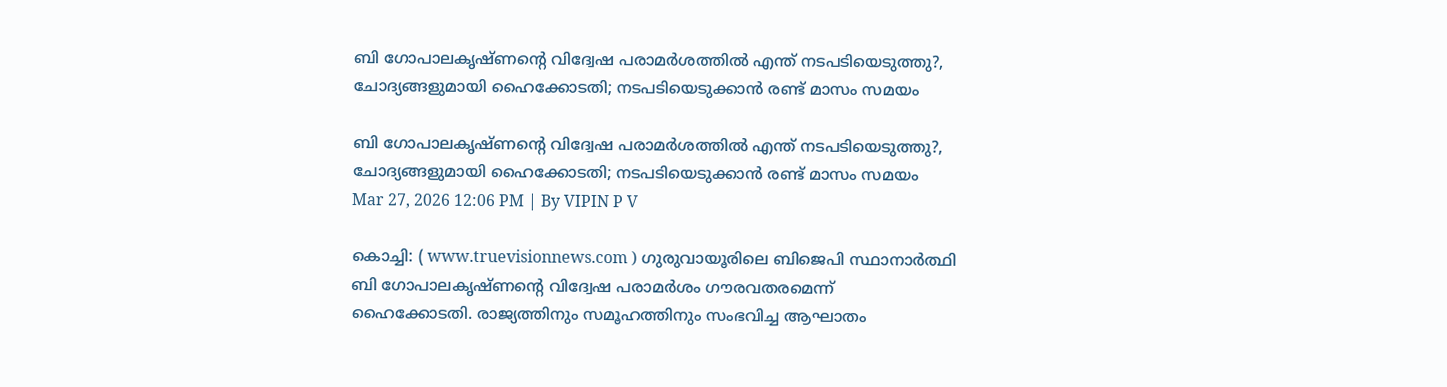ബി ഗോപാലകൃഷ്ണന്റെ വിദ്വേഷ പരാമർശത്തിൽ എന്ത് നടപടിയെടുത്തു?, ചോദ്യങ്ങളുമായി ഹൈക്കോടതി; നടപടിയെടുക്കാൻ രണ്ട് മാസം സമയം

ബി ഗോപാലകൃഷ്ണന്റെ വിദ്വേഷ പരാമർശത്തിൽ എന്ത് നടപടിയെടുത്തു?, ചോദ്യങ്ങളുമായി ഹൈക്കോടതി; നടപടിയെടുക്കാൻ രണ്ട് മാസം സമയം
Mar 27, 2026 12:06 PM | By VIPIN P V

കൊച്ചി: ( www.truevisionnews.com ) ഗുരുവായൂരിലെ ബിജെപി സ്ഥാനാര്‍ത്ഥി ബി ഗോപാലകൃഷ്ണന്റെ വിദ്വേഷ പരാമര്‍ശം ഗൗരവതരമെന്ന് ഹൈക്കോടതി. രാജ്യത്തിനും സമൂഹത്തിനും സംഭവിച്ച ആഘാതം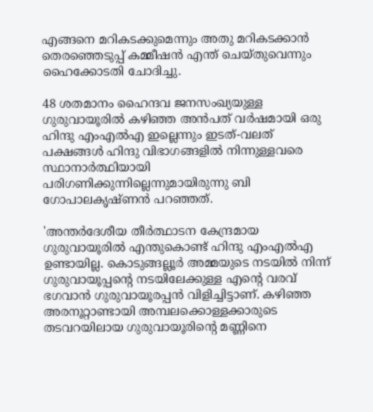എങ്ങനെ മറികടക്കുമെന്നും അതു മറികടക്കാന്‍ തെരഞ്ഞെടുപ്പ് കമ്മീഷന്‍ എന്ത് ചെയ്തുവെന്നും ഹൈക്കോടതി ചോദിച്ചു.

48 ശതമാനം ഹൈന്ദവ ജനസംഖ്യയുള്ള ഗുരുവായൂരില്‍ കഴിഞ്ഞ അന്‍പത് വര്‍ഷമായി ഒരു ഹിന്ദു എംഎല്‍എ ഇല്ലെന്നും ഇടത്-വലത് പക്ഷങ്ങള്‍ ഹിന്ദു വിഭാഗങ്ങളില്‍ നിന്നുള്ളവരെ സ്ഥാനാര്‍ത്ഥിയായി പരിഗണിക്കുന്നില്ലെന്നുമായിരുന്നു ബി ഗോപാലകൃഷ്ണന്‍ പറഞ്ഞത്.

'അന്തര്‍ദേശീയ തീര്‍ത്ഥാടന കേന്ദ്രമായ ഗുരുവായൂരില്‍ എന്തുകൊണ്ട് ഹിന്ദു എംഎല്‍എ ഉണ്ടായില്ല. കൊടുങ്ങല്ലൂര്‍ അമ്മയുടെ നടയില്‍ നിന്ന് ഗുരുവായൂപ്പന്റെ നടയിലേക്കുള്ള എന്റെ വരവ് ഭഗവാന്‍ ഗുരുവായൂരപ്പന്‍ വിളിച്ചിട്ടാണ്. കഴിഞ്ഞ അരനൂറ്റാണ്ടായി അമ്പലക്കൊള്ളക്കാരുടെ തടവറയിലായ ഗുരുവായൂരിന്റെ മണ്ണിനെ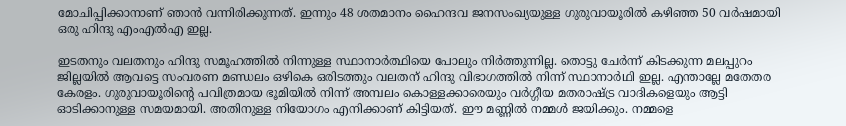മോചിപ്പിക്കാനാണ് ഞാന്‍ വന്നിരിക്കുന്നത്. ഇന്നും 48 ശതമാനം ഹൈന്ദവ ജനസംഖ്യയുള്ള ഗുരുവായൂരില്‍ കഴിഞ്ഞ 50 വര്‍ഷമായി ഒരു ഹിന്ദു എംഎല്‍എ ഇല്ല.

ഇടതനും വലതനും ഹിന്ദു സമൂഹത്തില്‍ നിന്നുള്ള സ്ഥാനാര്‍ത്ഥിയെ പോലും നിര്‍ത്തുന്നില്ല. തൊട്ടു ചേര്‍ന്ന് കിടക്കുന്ന മലപ്പുറം ജില്ലയില്‍ ആവട്ടെ സംവരണ മണ്ഡലം ഒഴികെ ഒരിടത്തും വലതന് ഹിന്ദു വിഭാഗത്തില്‍ നിന്ന് സ്ഥാനാര്‍ഥി ഇല്ല. എന്താല്ലേ മതേതര കേരളം. ഗുരുവായൂരിന്റെ പവിത്രമായ ഭൂമിയില്‍ നിന്ന് അമ്പലം കൊള്ളക്കാരെയും വര്‍ഗ്ഗീയ മതരാഷ്ട്ര വാദികളെയും ആട്ടി ഓടിക്കാനുള്ള സമയമായി. അതിനുള്ള നിയോഗം എനിക്കാണ് കിട്ടിയത്. ഈ മണ്ണില്‍ നമ്മള്‍ ജയിക്കും. നമ്മളെ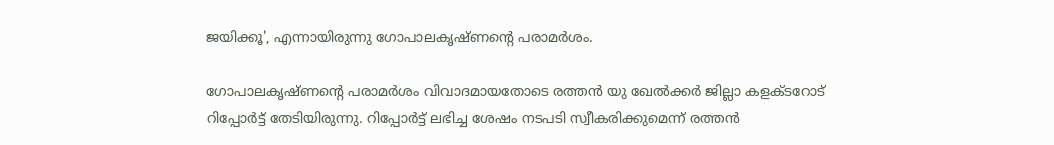ജയിക്കൂ', എന്നായിരുന്നു ഗോപാലകൃഷ്ണന്റെ പരാമര്‍ശം.

ഗോപാലകൃഷ്ണന്റെ പരാമര്‍ശം വിവാദമായതോടെ രത്തന്‍ യു ഖേല്‍ക്കര്‍ ജില്ലാ കളക്ടറോട് റിപ്പോര്‍ട്ട് തേടിയിരുന്നു. റിപ്പോര്‍ട്ട് ലഭിച്ച ശേഷം നടപടി സ്വീകരിക്കുമെന്ന് രത്തന്‍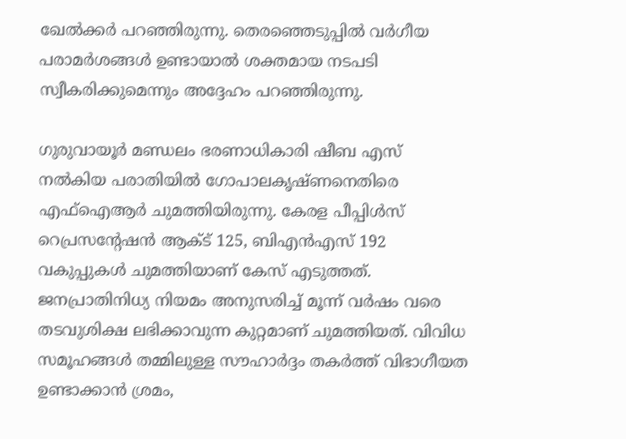ഖേല്‍ക്കര്‍ പറഞ്ഞിരുന്നു. തെരഞ്ഞെടുപ്പില്‍ വര്‍ഗീയ പരാമര്‍ശങ്ങള്‍ ഉണ്ടായാല്‍ ശക്തമായ നടപടി സ്വീകരിക്കുമെന്നും അദ്ദേഹം പറഞ്ഞിരുന്നു.

ഗുരുവായൂര്‍ മണ്ഡലം ഭരണാധികാരി ഷീബ എസ് നല്‍കിയ പരാതിയിൽ ഗോപാലകൃഷ്ണനെതിരെ എഫ്ഐആര്‍ ചുമത്തിയിരുന്നു. കേരള പീപ്പിള്‍സ് റെപ്രസന്റേഷന്‍ ആക്ട് 125, ബിഎന്‍എസ് 192 വകുപ്പുകള്‍ ചുമത്തിയാണ് കേസ് എടുത്തത്. ജനപ്രാതിനിധ്യ നിയമം അനുസരിച്ച് മൂന്ന് വര്‍ഷം വരെ തടവുശിക്ഷ ലഭിക്കാവുന്ന കുറ്റമാണ് ചുമത്തിയത്. വിവിധ സമൂഹങ്ങള്‍ തമ്മിലുള്ള സൗഹാര്‍ദ്ദം തകര്‍ത്ത് വിഭാഗീയത ഉണ്ടാക്കാന്‍ ശ്രമം,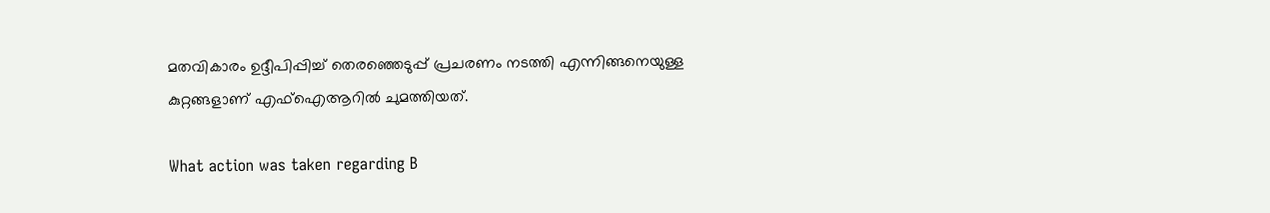മതവികാരം ഉദ്ദീപിപ്പിച്ച് തെരഞ്ഞെടുപ്പ് പ്രചരണം നടത്തി എന്നിങ്ങനെയുള്ള കുറ്റങ്ങളാണ് എഫ്ഐആറില്‍ ചുമത്തിയത്.

What action was taken regarding B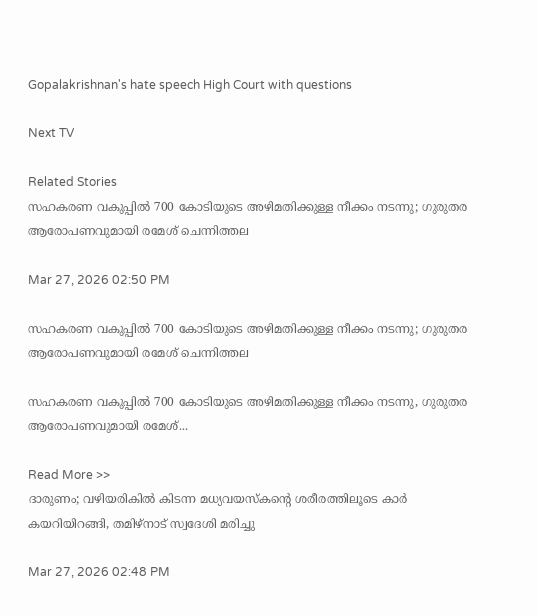Gopalakrishnan's hate speech High Court with questions

Next TV

Related Stories
സഹകരണ വകുപ്പിൽ 700 കോടിയുടെ അഴിമതിക്കുള്ള നീക്കം നടന്നു; ഗുരുതര ആരോപണവുമായി രമേശ് ചെന്നിത്തല

Mar 27, 2026 02:50 PM

സഹകരണ വകുപ്പിൽ 700 കോടിയുടെ അഴിമതിക്കുള്ള നീക്കം നടന്നു; ഗുരുതര ആരോപണവുമായി രമേശ് ചെന്നിത്തല

സഹകരണ വകുപ്പിൽ 700 കോടിയുടെ അഴിമതിക്കുള്ള നീക്കം നടന്നു, ഗുരുതര ആരോപണവുമായി രമേശ്...

Read More >>
ദാരുണം; വഴിയരികിൽ കിടന്ന മധ്യവയസ്കന്റെ ശരീരത്തിലൂടെ കാർ കയറിയിറങ്ങി, തമിഴ്നാട് സ്വദേശി മരിച്ചു

Mar 27, 2026 02:48 PM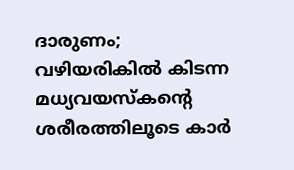ദാരുണം; വഴിയരികിൽ കിടന്ന മധ്യവയസ്കന്റെ ശരീരത്തിലൂടെ കാർ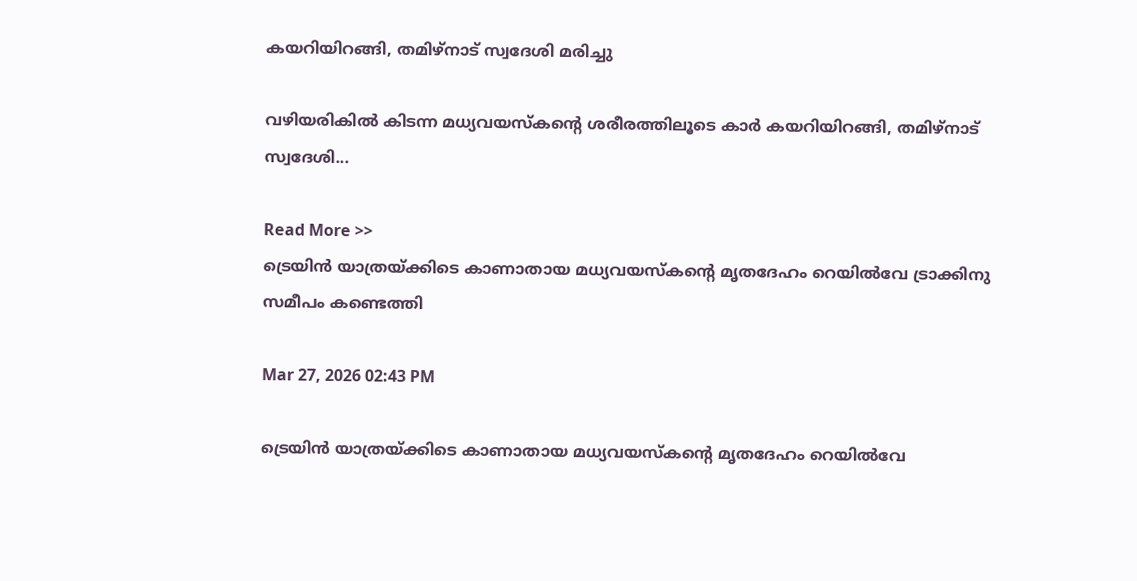കയറിയിറങ്ങി, തമിഴ്നാട് സ്വദേശി മരിച്ചു

വഴിയരികിൽ കിടന്ന മധ്യവയസ്കന്റെ ശരീരത്തിലൂടെ കാർ കയറിയിറങ്ങി, തമിഴ്നാട് സ്വദേശി...

Read More >>
ട്രെയിൻ യാത്രയ്ക്കിടെ കാണാതായ മധ്യവയസ്കന്റെ മൃതദേഹം റെയിൽവേ ട്രാക്കിനു സമീപം കണ്ടെത്തി

Mar 27, 2026 02:43 PM

ട്രെയിൻ യാത്രയ്ക്കിടെ കാണാതായ മധ്യവയസ്കന്റെ മൃതദേഹം റെയിൽവേ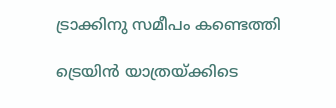ട്രാക്കിനു സമീപം കണ്ടെത്തി

ട്രെയിൻ യാത്രയ്ക്കിടെ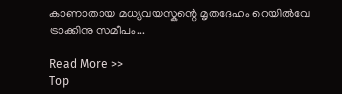കാണാതായ മധ്യവയസ്കന്റെ മൃതദേഹം റെയിൽവേ ട്രാക്കിനു സമീപം...

Read More >>
Top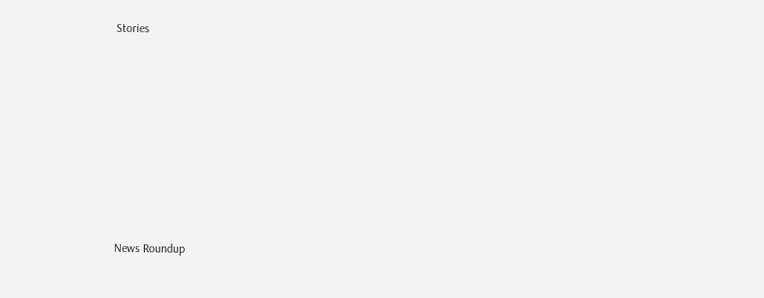Stories










News Roundup